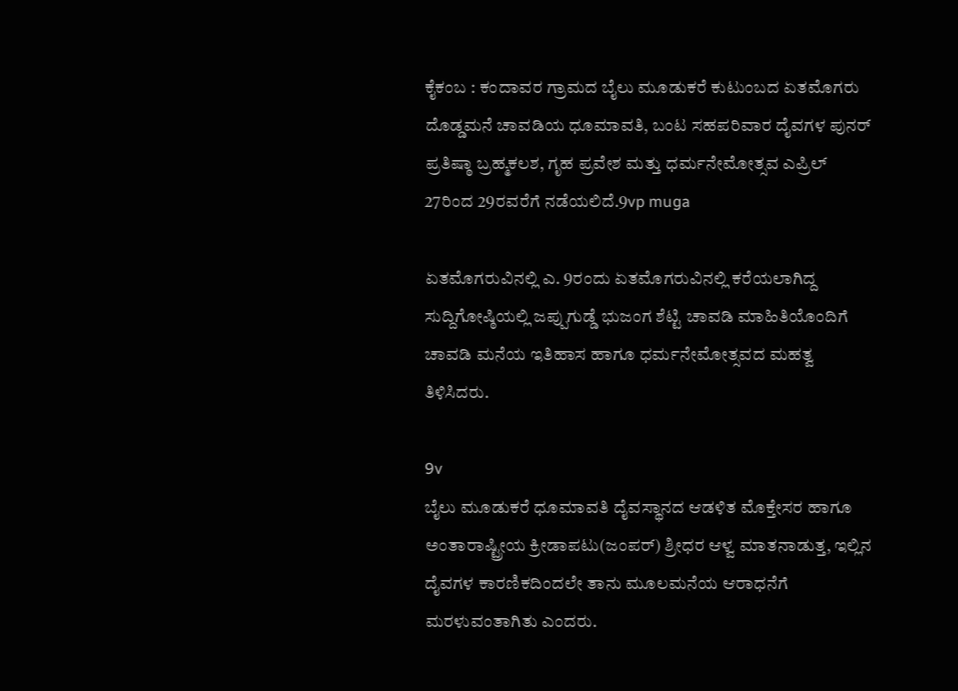ಕೈಕಂಬ : ಕಂದಾವರ ಗ್ರಾಮದ ಬೈಲು ಮೂಡುಕರೆ ಕುಟುಂಬದ ಏತಮೊಗರು ದೊಡ್ಡಮನೆ ಚಾವಡಿಯ ಧೂಮಾವತಿ, ಬಂಟ ಸಹಪರಿವಾರ ದೈವಗಳ ಪುನರ್  ಪ್ರತಿಷ್ಠಾ ಬ್ರಹ್ಮಕಲಶ, ಗೃಹ ಪ್ರವೇಶ ಮತ್ತು ಧರ್ಮನೇಮೋತ್ಸವ ಎಪ್ರಿಲ್ 27ರಿಂದ 29ರವರೆಗೆ ನಡೆಯಲಿದೆ.9vp muga

ಏತಮೊಗರುವಿನಲ್ಲಿ ಎ. 9ರಂದು ಏತಮೊಗರುವಿನಲ್ಲಿ ಕರೆಯಲಾಗಿದ್ದ ಸುದ್ದಿಗೋಷ್ಠಿಯಲ್ಲಿ ಜಪ್ಪುಗುಡ್ಡೆ ಭುಜಂಗ ಶೆಟ್ಟಿ ಚಾವಡಿ ಮಾಹಿತಿಯೊಂದಿಗೆ ಚಾವಡಿ ಮನೆಯ ಇತಿಹಾಸ ಹಾಗೂ ಧರ್ಮನೇಮೋತ್ಸವದ ಮಹತ್ವ ತಿಳಿಸಿದರು.

9v
ಬೈಲು ಮೂಡುಕರೆ ಧೂಮಾವತಿ ದೈವಸ್ಥಾನದ ಆಡಳಿತ ಮೊಕ್ತೇಸರ ಹಾಗೂ ಅಂತಾರಾಷ್ಟ್ರೀಯ ಕ್ರೀಡಾಪಟು(ಜಂಪರ್) ಶ್ರೀಧರ ಆಳ್ವ ಮಾತನಾಡುತ್ತ, ಇಲ್ಲಿನ ದೈವಗಳ ಕಾರಣಿಕದಿಂದಲೇ ತಾನು ಮೂಲಮನೆಯ ಆರಾಧನೆಗೆ ಮರಳುವಂತಾಗಿತು ಎಂದರು.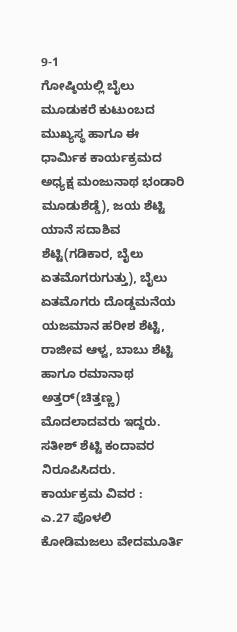9-1
ಗೋಷ್ಠಿಯಲ್ಲಿ ಬೈಲು ಮೂಡುಕರೆ ಕುಟುಂಬದ ಮುಖ್ಯಸ್ಥ ಹಾಗೂ ಈ ಧಾರ್ಮಿಕ ಕಾರ್ಯಕ್ರಮದ ಅಧ್ಯಕ್ಷ ಮಂಜುನಾಥ ಭಂಡಾರಿ ಮೂಡುಶೆಡ್ಡೆ), ಜಯ ಶೆಟ್ಟಿ ಯಾನೆ ಸದಾಶಿವ ಶೆಟ್ಟಿ(ಗಡಿಕಾರ, ಬೈಲು ಏತಮೊಗರುಗುತ್ತು), ಬೈಲು ಏತಮೊಗರು ದೊಡ್ಡಮನೆಯ ಯಜಮಾನ ಹರೀಶ ಶೆಟ್ಟಿ, ರಾಜೀವ ಆಳ್ವ, ಬಾಬು ಶೆಟ್ಟಿ ಹಾಗೂ ರಮಾನಾಥ ಅತ್ತರ್(ಚಿತ್ತಣ್ಣ) ಮೊದಲಾದವರು ಇದ್ದರು. ಸತೀಶ್ ಶೆಟ್ಟಿ ಕಂದಾವರ ನಿರೂಪಿಸಿದರು.
ಕಾರ್ಯಕ್ರಮ ವಿವರ :
ಎ.27 ಪೊಳಲಿ ಕೋಡಿಮಜಲು ವೇದಮೂರ್ತಿ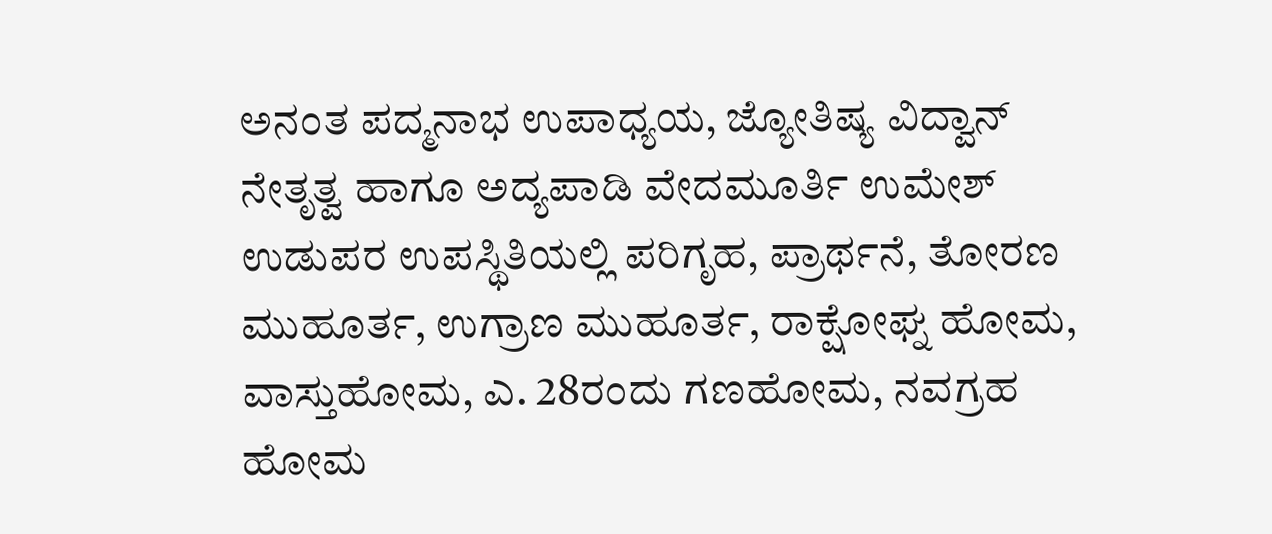ಅನಂತ ಪದ್ಮನಾಭ ಉಪಾಧ್ಯಯ, ಜ್ಯೋತಿಷ್ಯ ವಿದ್ವಾನ್ ನೇತೃತ್ವ ಹಾಗೂ ಅದ್ಯಪಾಡಿ ವೇದಮೂರ್ತಿ ಉಮೇಶ್ ಉಡುಪರ ಉಪಸ್ಥಿತಿಯಲ್ಲಿ ಪರಿಗೃಹ, ಪ್ರಾರ್ಥನೆ, ತೋರಣ ಮುಹೂರ್ತ, ಉಗ್ರಾಣ ಮುಹೂರ್ತ, ರಾಕ್ಷೋಘ್ನ ಹೋಮ, ವಾಸ್ತುಹೋಮ, ಎ. 28ರಂದು ಗಣಹೋಮ, ನವಗ್ರಹ ಹೋಮ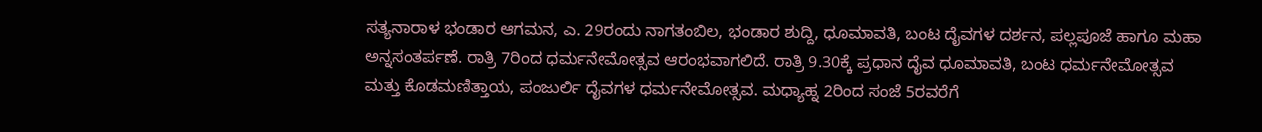ಸತ್ಯನಾರಾಳ ಭಂಡಾರ ಆಗಮನ, ಎ. 29ರಂದು ನಾಗತಂಬಿಲ, ಭಂಡಾರ ಶುದ್ದಿ, ಧೂಮಾವತಿ, ಬಂಟ ದೈವಗಳ ದರ್ಶನ, ಪಲ್ಲಪೂಜೆ ಹಾಗೂ ಮಹಾ ಅನ್ನಸಂತರ್ಪಣೆ. ರಾತ್ರಿ 7ರಿಂದ ಧರ್ಮನೇಮೋತ್ಸವ ಆರಂಭವಾಗಲಿದೆ. ರಾತ್ರಿ 9.30ಕ್ಕೆ ಪ್ರಧಾನ ದೈವ ಧೂಮಾವತಿ, ಬಂಟ ಧರ್ಮನೇಮೋತ್ಸವ ಮತ್ತು ಕೊಡಮಣಿತ್ತಾಯ, ಪಂಜುರ್ಲಿ ದೈವಗಳ ಧರ್ಮನೇಮೋತ್ಸವ. ಮಧ್ಯಾಹ್ನ 2ರಿಂದ ಸಂಜೆ 5ರವರೆಗೆ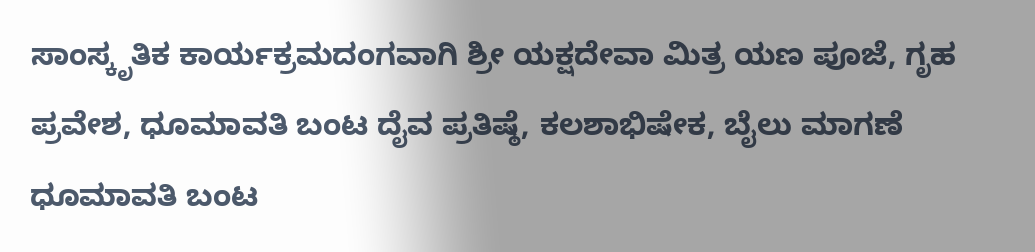ಸಾಂಸ್ಕೃತಿಕ ಕಾರ್ಯಕ್ರಮದಂಗವಾಗಿ ಶ್ರೀ ಯಕ್ಷದೇವಾ ಮಿತ್ರ ಯಣ ಪೂಜೆ, ಗೃಹ ಪ್ರವೇಶ, ಧೂಮಾವತಿ ಬಂಟ ದೈವ ಪ್ರತಿಷ್ಠೆ, ಕಲಶಾಭಿಷೇಕ, ಬೈಲು ಮಾಗಣೆ ಧೂಮಾವತಿ ಬಂಟ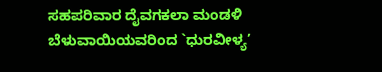ಸಹಪರಿವಾರ ದೈವಗಕಲಾ ಮಂಡಳಿ ಬೆಳುವಾಯಿಯವರಿಂದ `ಧುರವೀಳ್ಯ’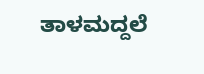ತಾಳಮದ್ದಲೆ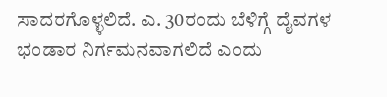ಸಾದರಗೊಳ್ಳಲಿದೆ. ಎ. 30ರಂದು ಬೆಳಿಗ್ಗೆ ದೈವಗಳ ಭಂಡಾರ ನಿರ್ಗಮನವಾಗಲಿದೆ ಎಂದು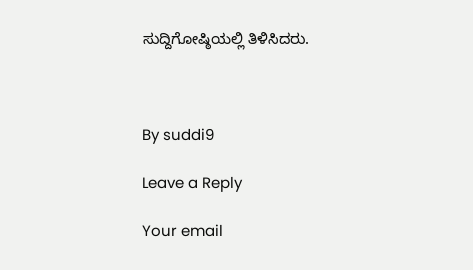ಸುದ್ದಿಗೋಷ್ಠಿಯಲ್ಲಿ ತಿಳಿಸಿದರು.



By suddi9

Leave a Reply

Your email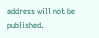address will not be published.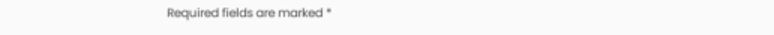Required fields are marked *